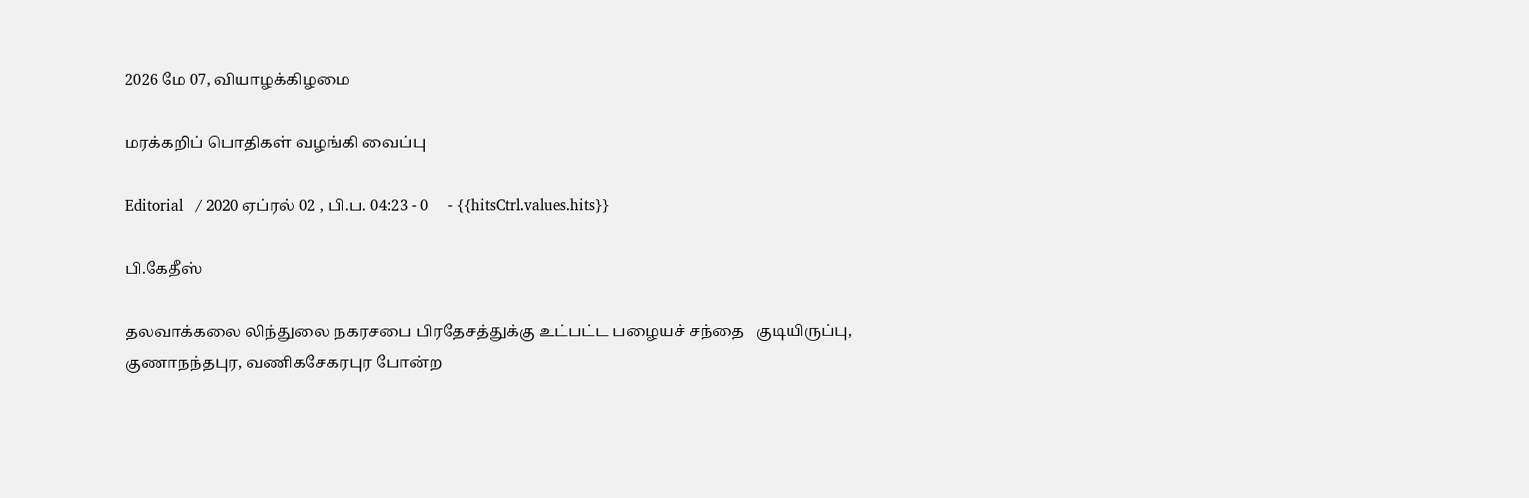2026 மே 07, வியாழக்கிழமை

மரக்கறிப் பொதிகள் வழங்கி வைப்பு

Editorial   / 2020 ஏப்ரல் 02 , பி.ப. 04:23 - 0     - {{hitsCtrl.values.hits}}

பி.கேதீஸ்

தலவாக்கலை லிந்துலை நகரசபை பிரதேசத்துக்கு உட்பட்ட பழையச் சந்தை   குடியிருப்பு, குணாநந்தபுர, வணிகசேகரபுர போன்ற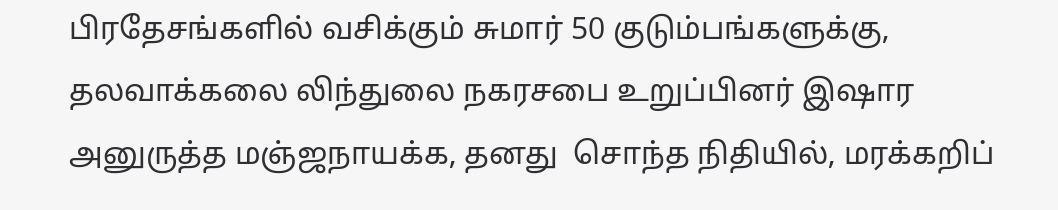பிரதேசங்களில் வசிக்கும் சுமார் 50 குடும்பங்களுக்கு, தலவாக்கலை லிந்துலை நகரசபை உறுப்பினர் இஷார அனுருத்த மஞ்ஜநாயக்க, தனது  சொந்த நிதியில், மரக்கறிப்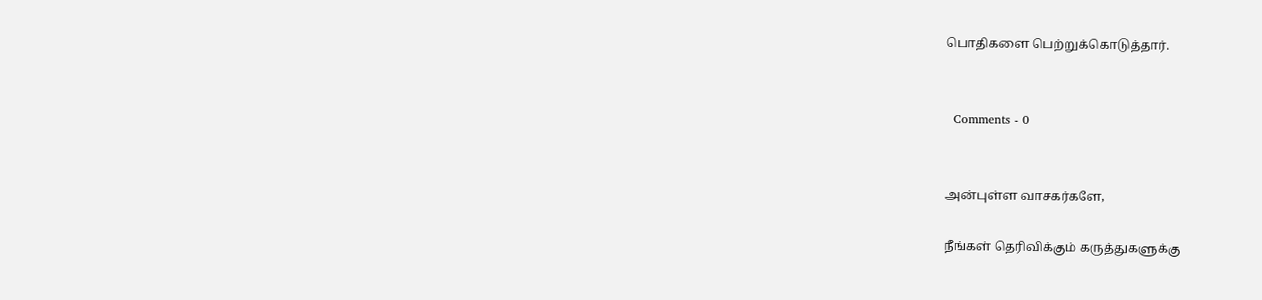பொதிகளை பெற்றுக்கொடுத்தார்.


  Comments - 0


அன்புள்ள வாசகர்களே,

நீங்கள் தெரிவிக்கும் கருத்துகளுக்கு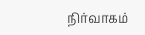நிர்வாகம்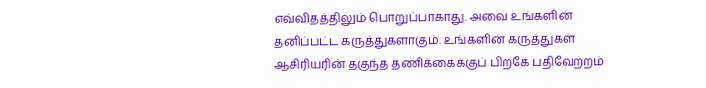எவ்விதத்திலும் பொறுப்பாகாது. அவை உங்களின் தனிப்பட்ட கருத்துகளாகும். உங்களின் கருத்துகள் ஆசிரியரின் தகுந்த தணிக்கைக்குப் பிறகே பதிவேற்றம்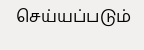செய்யப்படும்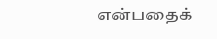என்பதைக்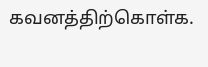கவனத்திற்கொள்க.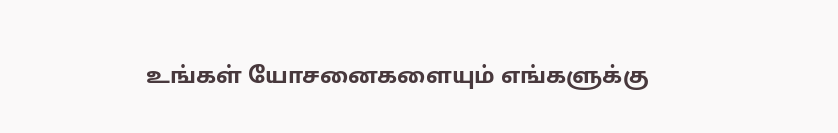உங்கள் யோசனைகளையும் எங்களுக்கு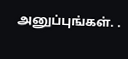அனுப்புங்கள். .